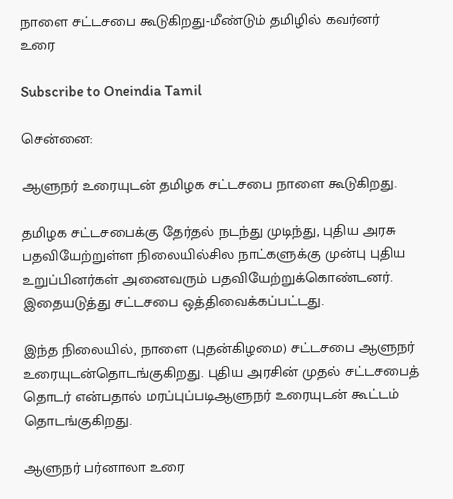நாளை சட்டசபை கூடுகிறது-மீண்டும் தமிழில் கவர்னர் உரை

Subscribe to Oneindia Tamil

சென்னை:

ஆளுநர் உரையுடன் தமிழக சட்டசபை நாளை கூடுகிறது.

தமிழக சட்டசபைக்கு தேர்தல் நடந்து முடிந்து, புதிய அரசு பதவியேற்றுள்ள நிலையில்சில நாட்களுக்கு முன்பு புதிய உறுப்பினர்கள் அனைவரும் பதவியேற்றுக்கொண்டனர். இதையடுத்து சட்டசபை ஒத்திவைக்கப்பட்டது.

இந்த நிலையில், நாளை (புதன்கிழமை) சட்டசபை ஆளுநர் உரையுடன்தொடங்குகிறது. புதிய அரசின் முதல் சட்டசபைத் தொடர் என்பதால் மரப்புப்படிஆளுநர் உரையுடன் கூட்டம் தொடங்குகிறது.

ஆளுநர் பர்னாலா உரை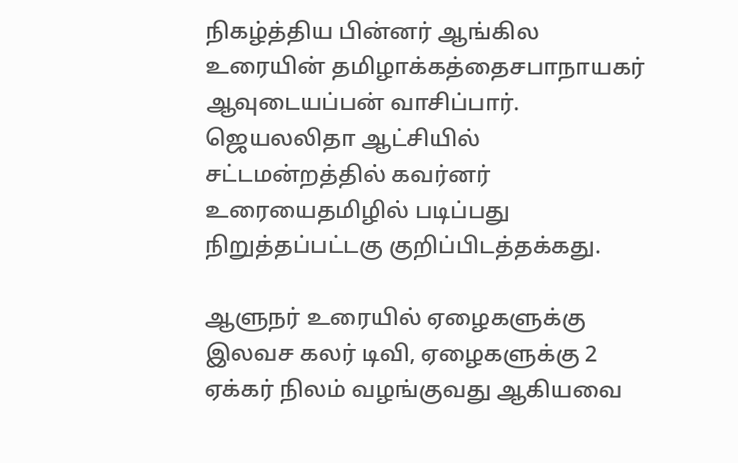நிகழ்த்திய பின்னர் ஆங்கில உரையின் தமிழாக்கத்தைசபாநாயகர் ஆவுடையப்பன் வாசிப்பார். ஜெயலலிதா ஆட்சியில் சட்டமன்றத்தில் கவர்னர் உரையைதமிழில் படிப்பது நிறுத்தப்பட்டகு குறிப்பிடத்தக்கது.

ஆளுநர் உரையில் ஏழைகளுக்கு இலவச கலர் டிவி, ஏழைகளுக்கு 2 ஏக்கர் நிலம் வழங்குவது ஆகியவை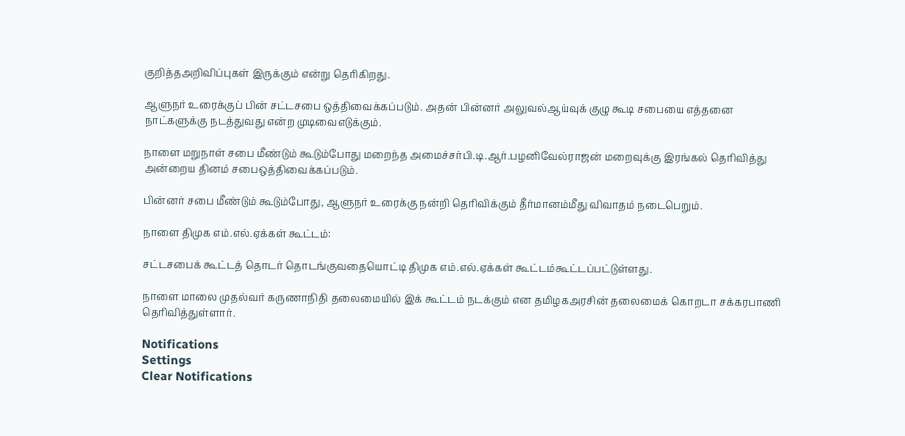குறித்தஅறிவிப்புகள் இருக்கும் என்று தெரிகிறது.

ஆளுநர் உரைக்குப் பின் சட்டசபை ஒத்திவைக்கப்படும். அதன் பின்னர் அலுவல்ஆய்வுக் குழு கூடி சபையை எத்தனை நாட்களுக்கு நடத்துவது என்ற முடிவைஎடுக்கும்.

நாளை மறுநாள் சபை மீண்டும் கூடும்போது மறைந்த அமைச்சர்பி.டி.ஆர்.பழனிவேல்ராஜன் மறைவுக்கு இரங்கல் தெரிவித்து அன்றைய தினம் சபைஒத்திவைக்கப்படும்.

பின்னர் சபை மீண்டும் கூடும்போது, ஆளுநர் உரைக்கு நன்றி தெரிவிக்கும் தீர்மானம்மீது விவாதம் நடைபெறும்.

நாளை திமுக எம்.எல்.ஏக்கள் கூட்டம்:

சட்டசபைக் கூட்டத் தொடர் தொடங்குவதையொட்டி திமுக எம்.எல்.ஏக்கள் கூட்டம்கூட்டப்பட்டுள்ளது.

நாளை மாலை முதல்வர் கருணாநிதி தலைமையில் இக் கூட்டம் நடக்கும் என தமிழகஅரசின் தலைமைக் கொறடா சக்கரபாணி தெரிவித்துள்ளார்.

Notifications
Settings
Clear Notifications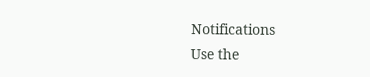Notifications
Use the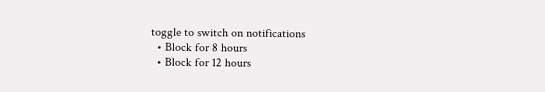toggle to switch on notifications
  • Block for 8 hours
  • Block for 12 hours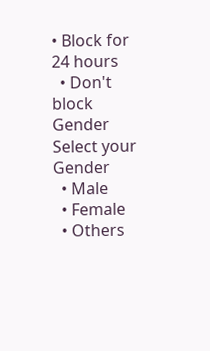• Block for 24 hours
  • Don't block
Gender
Select your Gender
  • Male
  • Female
  • Others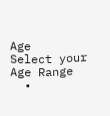Age
Select your Age Range
  •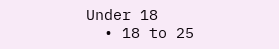Under 18
  • 18 to 25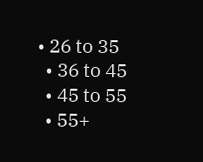• 26 to 35
  • 36 to 45
  • 45 to 55
  • 55+